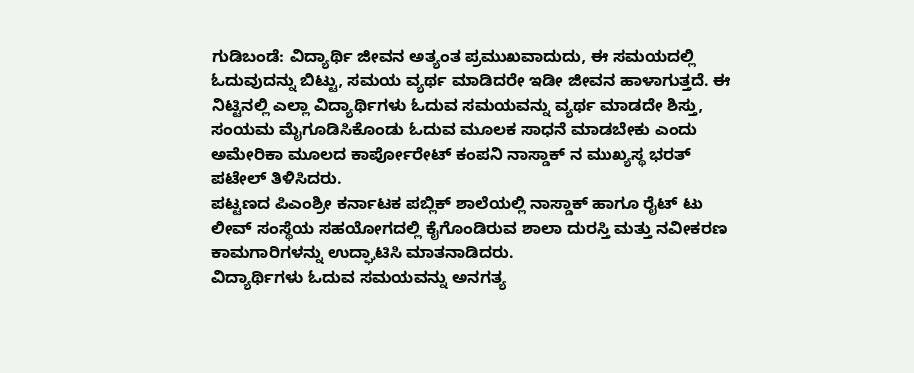ಗುಡಿಬಂಡೆ: ವಿದ್ಯಾರ್ಥಿ ಜೀವನ ಅತ್ಯಂತ ಪ್ರಮುಖವಾದುದು, ಈ ಸಮಯದಲ್ಲಿ ಓದುವುದನ್ನು ಬಿಟ್ಟು, ಸಮಯ ವ್ಯರ್ಥ ಮಾಡಿದರೇ ಇಡೀ ಜೀವನ ಹಾಳಾಗುತ್ತದೆ. ಈ ನಿಟ್ಟಿನಲ್ಲಿ ಎಲ್ಲಾ ವಿದ್ಯಾರ್ಥಿಗಳು ಓದುವ ಸಮಯವನ್ನು ವ್ಯರ್ಥ ಮಾಡದೇ ಶಿಸ್ತು, ಸಂಯಮ ಮೈಗೂಡಿಸಿಕೊಂಡು ಓದುವ ಮೂಲಕ ಸಾಧನೆ ಮಾಡಬೇಕು ಎಂದು ಅಮೇರಿಕಾ ಮೂಲದ ಕಾರ್ಪೋರೇಟ್ ಕಂಪನಿ ನಾಸ್ಡಾಕ್ ನ ಮುಖ್ಯಸ್ಥ ಭರತ್ ಪಟೇಲ್ ತಿಳಿಸಿದರು.
ಪಟ್ಟಣದ ಪಿಎಂಶ್ರೀ ಕರ್ನಾಟಕ ಪಬ್ಲಿಕ್ ಶಾಲೆಯಲ್ಲಿ ನಾಸ್ಡಾಕ್ ಹಾಗೂ ರೈಟ್ ಟು ಲೀವ್ ಸಂಸ್ಥೆಯ ಸಹಯೋಗದಲ್ಲಿ ಕೈಗೊಂಡಿರುವ ಶಾಲಾ ದುರಸ್ತಿ ಮತ್ತು ನವೀಕರಣ ಕಾಮಗಾರಿಗಳನ್ನು ಉದ್ಘಾಟಿಸಿ ಮಾತನಾಡಿದರು.
ವಿದ್ಯಾರ್ಥಿಗಳು ಓದುವ ಸಮಯವನ್ನು ಅನಗತ್ಯ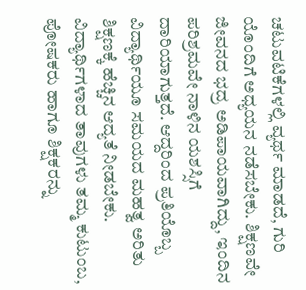ಚಟುವಟಿಕೆಗಳಲ್ಲಿ ವ್ಯರ್ಥ ಮಾಡದೆ, ಗುರಿ ಯೊಂದಿಗೆ ಅಧ್ಯಯನ ನಡೆಸಬೇಕು. ಶಿಕ್ಷಣವೇ ಜೀವನದ ಭದ್ರ ಅಡಿಪಾಯವಾಗಿದ್ದು, ಇಂದಿನ ಪರಿಶ್ರಮವೇ ನಾಳಿನ ಯಶಸ್ಸಿಗೆ ದಾರಿಯಾಗುತ್ತದೆ. ಆದ್ದರಿಂದ ಪ್ರತಿಯೊಬ್ಬ ವಿದ್ಯಾರ್ಥಿಯೂ ಸಮಯದ ಮಹತ್ವ ಅರಿತು ಶಿಕ್ಷಣಕ್ಕೆ ಹೆಚ್ಚಿನ ಆದ್ಯತೆ ನೀಡಬೇಕು. ವಿದ್ಯಾರ್ಥಿಗಳಾದ ತಾವುಗಳು ತಮ್ಮ ಕುಟುಂಬ, ಪೋಷಕರು ಹಾಗೂ ಶಿಕ್ಷಕರನ್ನು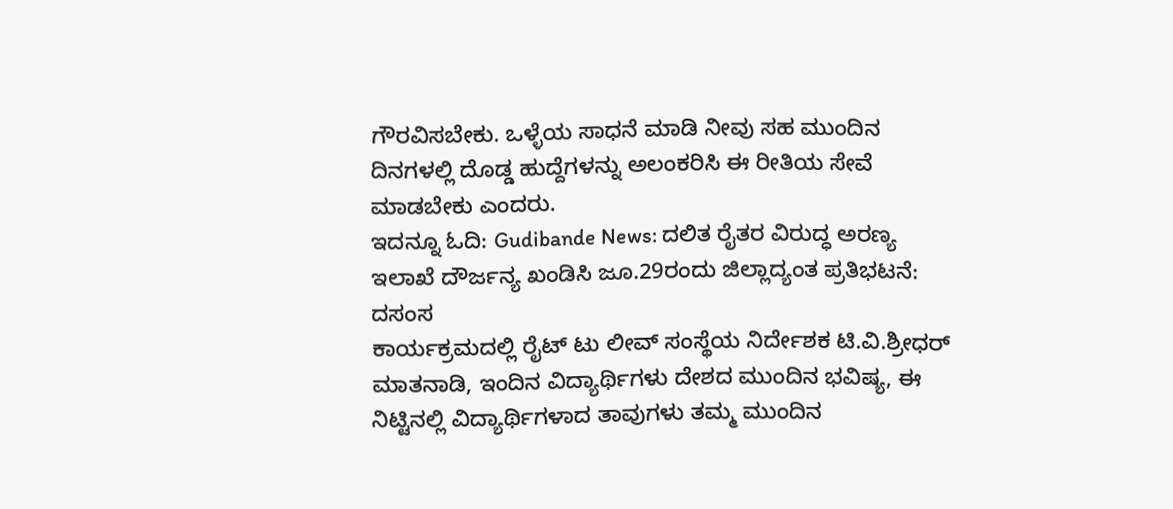ಗೌರವಿಸಬೇಕು. ಒಳ್ಳೆಯ ಸಾಧನೆ ಮಾಡಿ ನೀವು ಸಹ ಮುಂದಿನ ದಿನಗಳಲ್ಲಿ ದೊಡ್ಡ ಹುದ್ದೆಗಳನ್ನು ಅಲಂಕರಿಸಿ ಈ ರೀತಿಯ ಸೇವೆ ಮಾಡಬೇಕು ಎಂದರು.
ಇದನ್ನೂ ಓದಿ: Gudibande News: ದಲಿತ ರೈತರ ವಿರುದ್ಧ ಅರಣ್ಯ ಇಲಾಖೆ ದೌರ್ಜನ್ಯ ಖಂಡಿಸಿ ಜೂ.29ರಂದು ಜಿಲ್ಲಾದ್ಯಂತ ಪ್ರತಿಭಟನೆ: ದಸಂಸ
ಕಾರ್ಯಕ್ರಮದಲ್ಲಿ ರೈಟ್ ಟು ಲೀವ್ ಸಂಸ್ಥೆಯ ನಿರ್ದೇಶಕ ಟಿ.ವಿ.ಶ್ರೀಧರ್ ಮಾತನಾಡಿ, ಇಂದಿನ ವಿದ್ಯಾರ್ಥಿಗಳು ದೇಶದ ಮುಂದಿನ ಭವಿಷ್ಯ, ಈ ನಿಟ್ಟಿನಲ್ಲಿ ವಿದ್ಯಾರ್ಥಿಗಳಾದ ತಾವುಗಳು ತಮ್ಮ ಮುಂದಿನ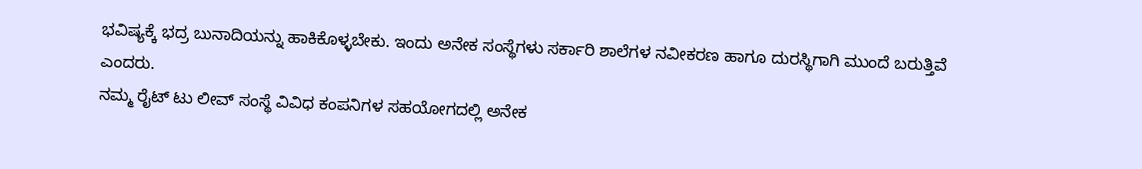ಭವಿಷ್ಯಕ್ಕೆ ಭದ್ರ ಬುನಾದಿಯನ್ನು ಹಾಕಿಕೊಳ್ಳಬೇಕು. ಇಂದು ಅನೇಕ ಸಂಸ್ಥೆಗಳು ಸರ್ಕಾರಿ ಶಾಲೆಗಳ ನವೀಕರಣ ಹಾಗೂ ದುರಸ್ಥಿಗಾಗಿ ಮುಂದೆ ಬರುತ್ತಿವೆ ಎಂದರು.
ನಮ್ಮ ರೈಟ್ ಟು ಲೀವ್ ಸಂಸ್ಥೆ ವಿವಿಧ ಕಂಪನಿಗಳ ಸಹಯೋಗದಲ್ಲಿ ಅನೇಕ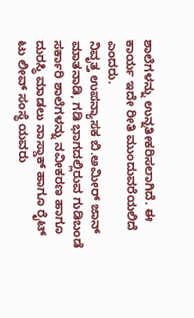ಶಾಲೆಗಳನ್ನು ಉನ್ನತೀಕರಿಸಲಾಗಿದೆ. ಈ ಕಾರ್ಯ ಇದೇ ರೀತಿ ಮುಂದುವರೆಯಲಿದೆ ಎಂದರು.
ನಿವೃತ್ತ ಉಪನ್ಯಾಸಕ ಬಿ.ಅಮೀರ್ ಜಾನ್ ಮಾತನಾಡಿ, ಗಡಿ ಭಾಗದಲ್ಲಿರುವ ಗುಡಿಬಂಡೆ ಸರ್ಕಾರಿ ಶಾಲೆಗಳನ್ನು ನವೀಕರಣ ಹಾಗೂ ದುರಸ್ಥಿ ಮಾಡಲು ನಾಸ್ಡಾಕ್ ಹಾಗೂ ರೈಟ್ ಟು ಲೀವ್ ಸಂಸ್ಥೆ ಯವರು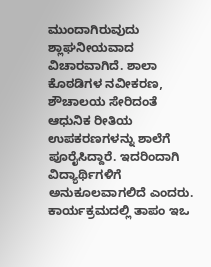ಮುಂದಾಗಿರುವುದು ಶ್ಲಾಘನೀಯವಾದ ವಿಚಾರವಾಗಿದೆ. ಶಾಲಾ ಕೊಠಡಿಗಳ ನವೀಕರಣ, ಶೌಚಾಲಯ ಸೇರಿದಂತೆ ಆಧುನಿಕ ರೀತಿಯ ಉಪಕರಣಗಳನ್ನು ಶಾಲೆಗೆ ಪೂರೈಸಿದ್ದಾರೆ. ಇದರಿಂದಾಗಿ ವಿದ್ಯಾರ್ಥಿಗಳಿಗೆ ಅನುಕೂಲವಾಗಲಿದೆ ಎಂದರು.
ಕಾರ್ಯಕ್ರಮದಲ್ಲಿ ತಾಪಂ ಇಒ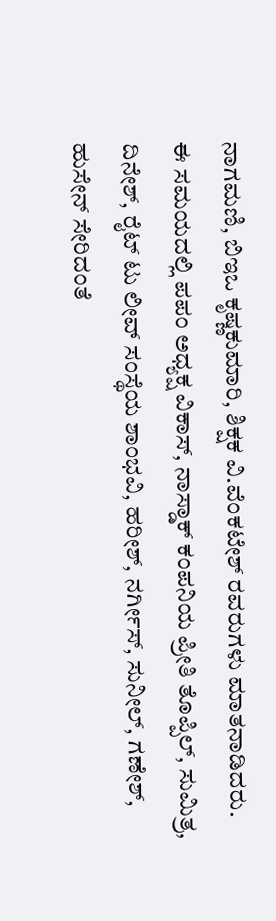ನಾಗಮಣಿ, ಬಿಇಒ ಕೃಷ್ಣಕುಮಾರಿ, ಶಿಕ್ಷಕ ವಿ.ವೆಂಕಟೇಶ್ ರವರುಗಳು ಮಾತನಾಡಿದರು.
ಈ ಸಮಯದಲ್ಲಿ ಪಪಂ ಅಧ್ಯಕ್ಷ ವಿಕಾಸ್, ನಾಸ್ಡಾಕ್ ಕಂಪನಿಯ ಪ್ರೀತಿ ತೊಪ್ಪಿಲ್, ಸುಮಿತ್ರ, ದಿನೇಶ್, ರೈಟ್ ಟು ಲೀವ್ ಸಂಸ್ಥೆಯ ಶಾಂಭವಿ, ಹರೀಶ್, ನರ್ಗೀಸ್, ಸುನೀಲ್, ಗಣೇಶ್, ಹುಸೇನ್ ಸೇರಿದಂತೆ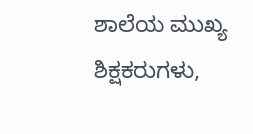ಶಾಲೆಯ ಮುಖ್ಯ ಶಿಕ್ಷಕರುಗಳು,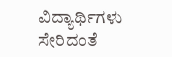ವಿದ್ಯಾರ್ಥಿಗಳು ಸೇರಿದಂತೆ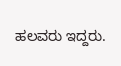ಹಲವರು ಇದ್ದರು.